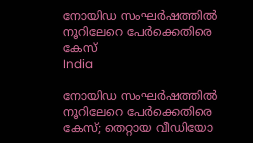നോയിഡ സംഘര്‍ഷത്തില്‍ നൂറിലേറെ പേര്‍ക്കെതിരെ കേസ്
India

നോയിഡ സംഘര്‍ഷത്തില്‍ നൂറിലേറെ പേര്‍ക്കെതിരെ കേസ്; തെറ്റായ വീഡിയോ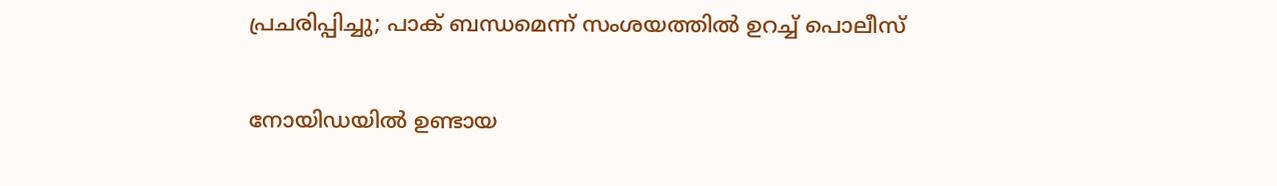പ്രചരിപ്പിച്ചു; പാക് ബന്ധമെന്ന് സംശയത്തില്‍ ഉറച്ച് പൊലീസ്

നോയിഡയില്‍ ഉണ്ടായ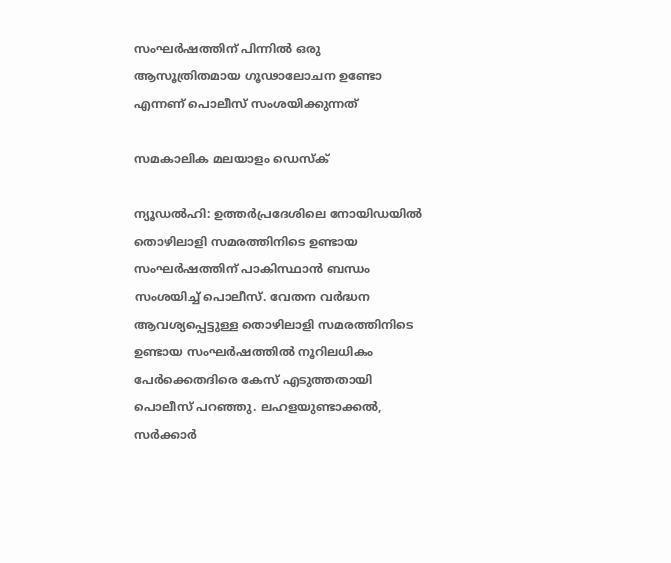സംഘര്‍ഷത്തിന് പിന്നില്‍ ഒരു ആസൂത്രിതമായ ഗൂഢാലോചന ഉണ്ടോ എന്നണ് പൊലീസ് സംശയിക്കുന്നത്

സമകാലിക മലയാളം ഡെസ്ക്

ന്യൂഡല്‍ഹി: ഉത്തര്‍പ്രദേശിലെ നോയിഡയില്‍ തൊഴിലാളി സമരത്തിനിടെ ഉണ്ടായ സംഘര്‍ഷത്തിന് പാകിസ്ഥാന്‍ ബന്ധം സംശയിച്ച് പൊലീസ്. വേതന വര്‍ദ്ധന ആവശ്യപ്പെട്ടുള്ള തൊഴിലാളി സമരത്തിനിടെ ഉണ്ടായ സംഘര്‍ഷത്തില്‍ നൂറിലധികം പേര്‍ക്കെതദിരെ കേസ് എടുത്തതായി പൊലീസ് പറഞ്ഞു. ലഹളയുണ്ടാക്കല്‍, സര്‍ക്കാര്‍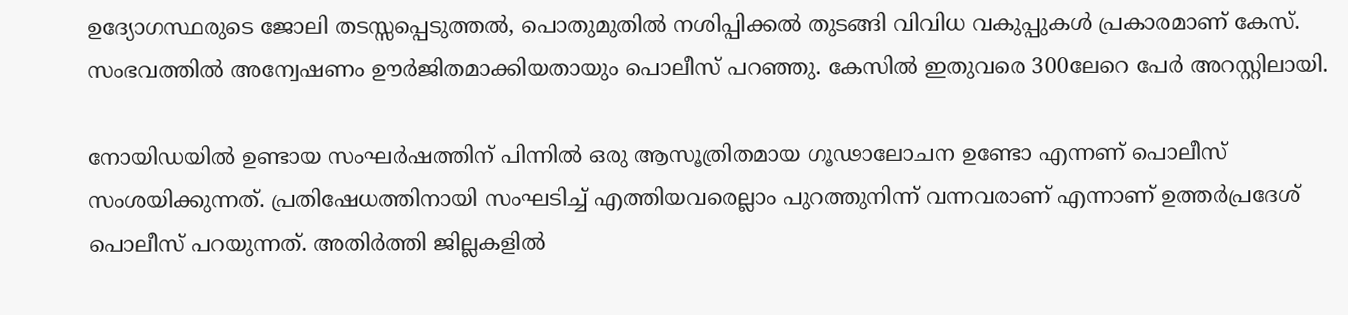ഉദ്യോഗസ്ഥരുടെ ജോലി തടസ്സപ്പെടുത്തല്‍, പൊതുമുതില്‍ നശിപ്പിക്കല്‍ തുടങ്ങി വിവിധ വകുപ്പുകള്‍ പ്രകാരമാണ് കേസ്. സംഭവത്തില്‍ അന്വേഷണം ഊര്‍ജിതമാക്കിയതായും പൊലീസ് പറഞ്ഞു. കേസില്‍ ഇതുവരെ 300ലേറെ പേര്‍ അറസ്റ്റിലായി.

നോയിഡയില്‍ ഉണ്ടായ സംഘര്‍ഷത്തിന് പിന്നില്‍ ഒരു ആസൂത്രിതമായ ഗൂഢാലോചന ഉണ്ടോ എന്നണ് പൊലീസ് സംശയിക്കുന്നത്. പ്രതിഷേധത്തിനായി സംഘടിച്ച് എത്തിയവരെല്ലാം പുറത്തുനിന്ന് വന്നവരാണ് എന്നാണ് ഉത്തര്‍പ്രദേശ് പൊലീസ് പറയുന്നത്. അതിര്‍ത്തി ജില്ലകളില്‍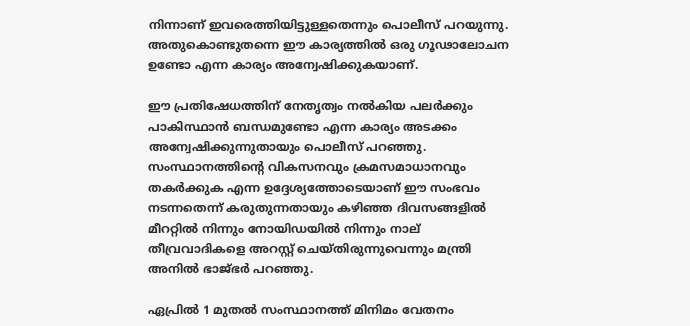നിന്നാണ് ഇവരെത്തിയിട്ടുള്ളതെന്നും പൊലീസ് പറയുന്നു. അതുകൊണ്ടുതന്നെ ഈ കാര്യത്തില്‍ ഒരു ഗൂഢാലോചന ഉണ്ടോ എന്ന കാര്യം അന്വേഷിക്കുകയാണ്.

ഈ പ്രതിഷേധത്തിന് നേതൃത്വം നല്‍കിയ പലര്‍ക്കും പാകിസ്ഥാന്‍ ബന്ധമുണ്ടോ എന്ന കാര്യം അടക്കം അന്വേഷിക്കുന്നുതായും പൊലീസ് പറഞ്ഞു. സംസ്ഥാനത്തിന്റെ വികസനവും ക്രമസമാധാനവും തകര്‍ക്കുക എന്ന ഉദ്ദേശ്യത്തോടെയാണ് ഈ സംഭവം നടന്നതെന്ന് കരുതുന്നതായും കഴിഞ്ഞ ദിവസങ്ങളില്‍ മീററ്റില്‍ നിന്നും നോയിഡയില്‍ നിന്നും നാല് തീവ്രവാദികളെ അറസ്റ്റ് ചെയ്തിരുന്നുവെന്നും മന്ത്രി അനില്‍ ഭാജ്ഭര്‍ പറഞ്ഞു.

ഏപ്രില്‍ 1 മുതല്‍ സംസ്ഥാനത്ത് മിനിമം വേതനം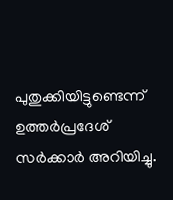പുതുക്കിയിട്ടുണ്ടെന്ന് ഉത്തര്‍പ്രദേശ് സര്‍ക്കാര്‍ അറിയിച്ചു.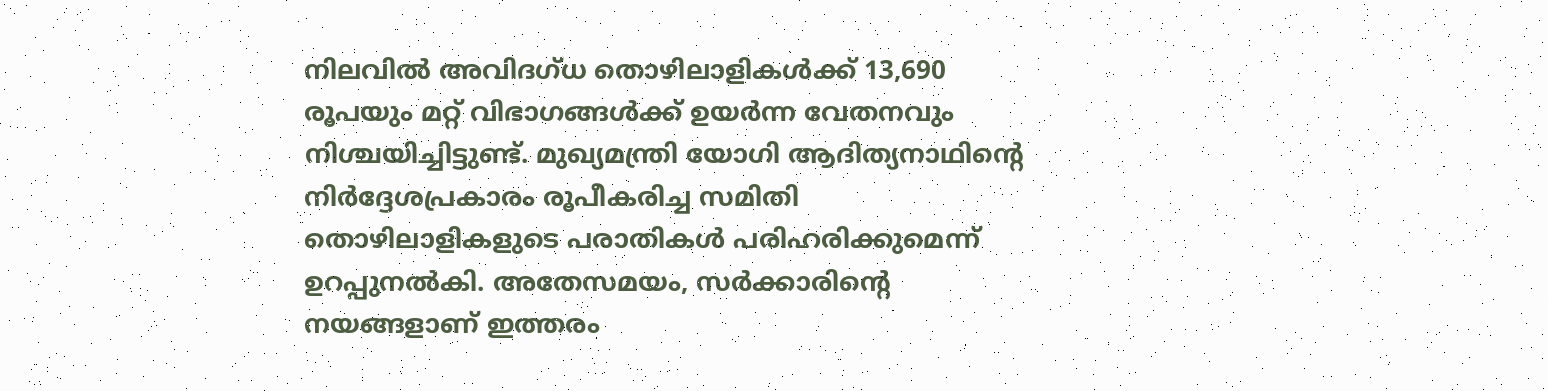നിലവില്‍ അവിദഗ്ധ തൊഴിലാളികള്‍ക്ക് 13,690 രൂപയും മറ്റ് വിഭാഗങ്ങള്‍ക്ക് ഉയര്‍ന്ന വേതനവും നിശ്ചയിച്ചിട്ടുണ്ട്. മുഖ്യമന്ത്രി യോഗി ആദിത്യനാഥിന്റെ നിര്‍ദ്ദേശപ്രകാരം രൂപീകരിച്ച സമിതി തൊഴിലാളികളുടെ പരാതികള്‍ പരിഹരിക്കുമെന്ന് ഉറപ്പുനല്‍കി. അതേസമയം, സര്‍ക്കാരിന്റെ നയങ്ങളാണ് ഇത്തരം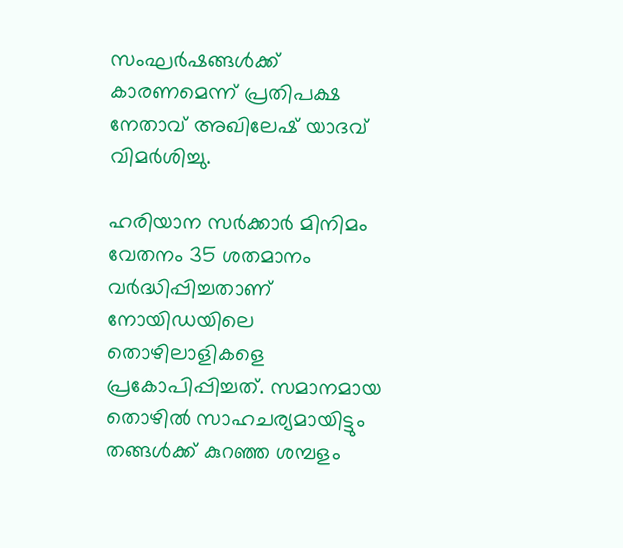സംഘര്‍ഷങ്ങള്‍ക്ക് കാരണമെന്ന് പ്രതിപക്ഷ നേതാവ് അഖിലേഷ് യാദവ് വിമര്‍ശിച്ചു.

ഹരിയാന സര്‍ക്കാര്‍ മിനിമം വേതനം 35 ശതമാനം വര്‍ദ്ധിപ്പിച്ചതാണ് നോയിഡയിലെ തൊഴിലാളികളെ പ്രകോപിപ്പിച്ചത്. സമാനമായ തൊഴില്‍ സാഹചര്യമായിട്ടും തങ്ങള്‍ക്ക് കുറഞ്ഞ ശമ്പളം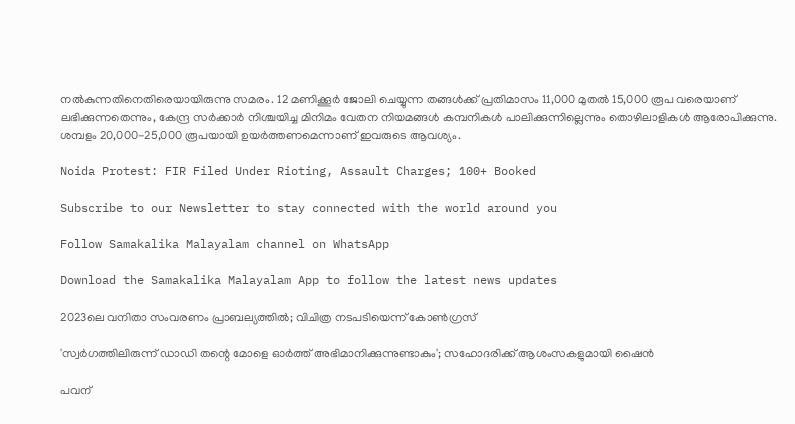നല്‍കുന്നതിനെതിരെയായിരുന്നു സമരം. 12 മണിക്കൂര്‍ ജോലി ചെയ്യുന്ന തങ്ങള്‍ക്ക് പ്രതിമാസം 11,000 മുതല്‍ 15,000 രൂപ വരെയാണ് ലഭിക്കുന്നതെന്നും, കേന്ദ്ര സര്‍ക്കാര്‍ നിശ്ചയിച്ച മിനിമം വേതന നിയമങ്ങള്‍ കമ്പനികള്‍ പാലിക്കുന്നില്ലെന്നും തൊഴിലാളികള്‍ ആരോപിക്കുന്നു. ശമ്പളം 20,000-25,000 രൂപയായി ഉയര്‍ത്തണമെന്നാണ് ഇവരുടെ ആവശ്യം.

Noida Protest: FIR Filed Under Rioting, Assault Charges; 100+ Booked

Subscribe to our Newsletter to stay connected with the world around you

Follow Samakalika Malayalam channel on WhatsApp

Download the Samakalika Malayalam App to follow the latest news updates

2023ലെ വനിതാ സംവരണം പ്രാബല്യത്തില്‍; വിചിത്ര നടപടിയെന്ന് കോണ്‍ഗ്രസ്

'സ്വർഗത്തിലിരുന്ന് ഡാഡി തന്റെ മോളെ ഓർത്ത് അഭിമാനിക്കുന്നുണ്ടാകും'; സഹോദരിക്ക് ആശംസകളുമായി ഷൈൻ

പവന്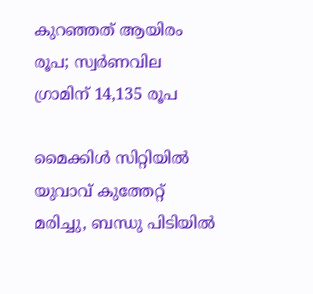കുറഞ്ഞത് ആയിരം രൂപ; സ്വര്‍ണവില ഗ്രാമിന് 14,135 രൂപ

മൈക്കിൾ സിറ്റിയിൽ യുവാവ് കുത്തേറ്റ് മരിച്ചു, ബന്ധു പിടിയിൽ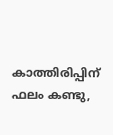കാത്തിരിപ്പിന് ഫലം കണ്ടു,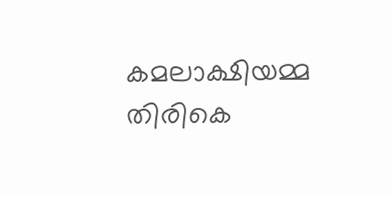കമലാക്ഷിയമ്മ തിരികെ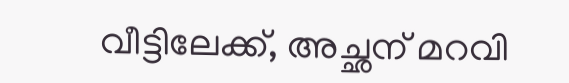വീട്ടിലേക്ക്, അച്ഛന് മറവി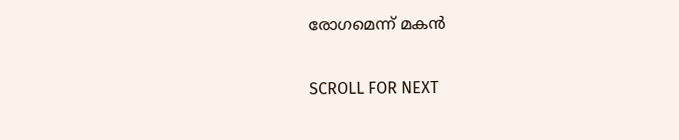രോഗമെന്ന് മകൻ

SCROLL FOR NEXT